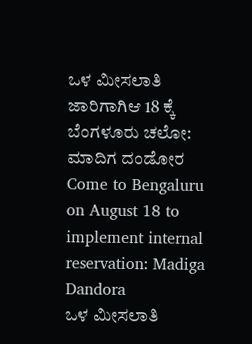ಒಳ ಮೀಸಲಾತಿ ಜಾರಿಗಾಗಿಆ 18 ಕ್ಕೆ ಬೆಂಗಳೂರು ಚಲೋ: ಮಾದಿಗ ದಂಡೋರ
Come to Bengaluru on August 18 to implement internal reservation: Madiga Dandora
ಒಳ ಮೀಸಲಾತಿ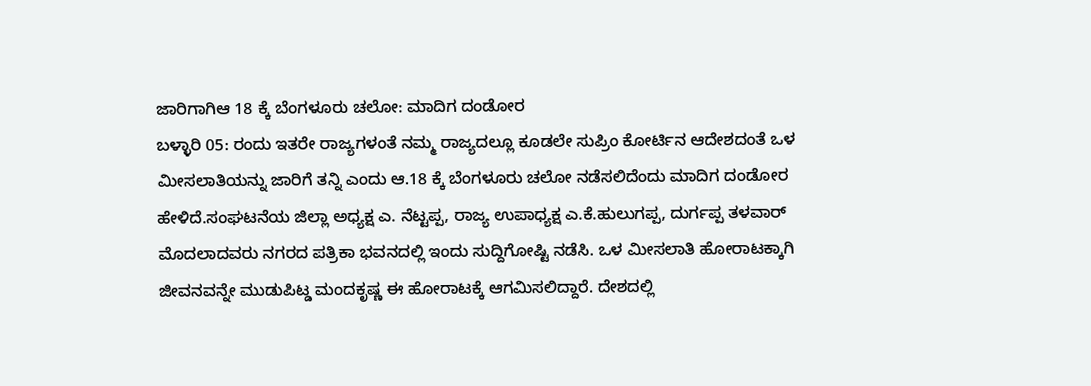ಜಾರಿಗಾಗಿಆ 18 ಕ್ಕೆ ಬೆಂಗಳೂರು ಚಲೋ: ಮಾದಿಗ ದಂಡೋರ
ಬಳ್ಳಾರಿ 05: ರಂದು ಇತರೇ ರಾಜ್ಯಗಳಂತೆ ನಮ್ಮ ರಾಜ್ಯದಲ್ಲೂ ಕೂಡಲೇ ಸುಪ್ರಿಂ ಕೋರ್ಟಿನ ಆದೇಶದಂತೆ ಒಳ ಮೀಸಲಾತಿಯನ್ನು ಜಾರಿಗೆ ತನ್ನಿ ಎಂದು ಆ.18 ಕ್ಕೆ ಬೆಂಗಳೂರು ಚಲೋ ನಡೆಸಲಿದೆಂದು ಮಾದಿಗ ದಂಡೋರ ಹೇಳಿದೆ.ಸಂಘಟನೆಯ ಜಿಲ್ಲಾ ಅಧ್ಯಕ್ಷ ಎ. ನೆಟ್ಟಪ್ಪ, ರಾಜ್ಯ ಉಪಾಧ್ಯಕ್ಷ ಎ.ಕೆ.ಹುಲುಗಪ್ಪ, ದುರ್ಗಪ್ಪ ತಳವಾರ್ ಮೊದಲಾದವರು ನಗರದ ಪತ್ರಿಕಾ ಭವನದಲ್ಲಿ ಇಂದು ಸುದ್ದಿಗೋಷ್ಟಿ ನಡೆಸಿ. ಒಳ ಮೀಸಲಾತಿ ಹೋರಾಟಕ್ಕಾಗಿ ಜೀವನವನ್ನೇ ಮುಡುಪಿಟ್ಡ ಮಂದಕೃಷ್ಣ ಈ ಹೋರಾಟಕ್ಕೆ ಆಗಮಿಸಲಿದ್ದಾರೆ. ದೇಶದಲ್ಲಿ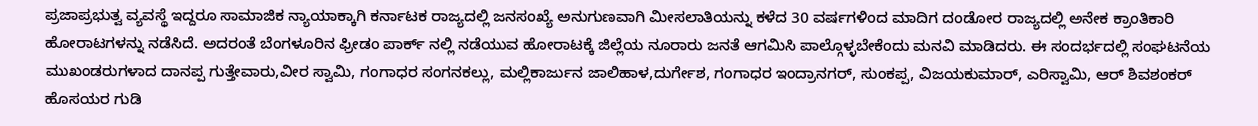ಪ್ರಜಾಪ್ರಭುತ್ವ ವ್ಯವಸ್ಥೆ ಇದ್ದರೂ ಸಾಮಾಜಿಕ ನ್ಯಾಯಾಕ್ಕಾಗಿ ಕರ್ನಾಟಕ ರಾಜ್ಯದಲ್ಲಿ ಜನಸಂಖ್ಯೆ ಅನುಗುಣವಾಗಿ ಮೀಸಲಾತಿಯನ್ನು ಕಳೆದ 30 ವರ್ಷಗಳಿಂದ ಮಾದಿಗ ದಂಡೋರ ರಾಜ್ಯದಲ್ಲಿ ಅನೇಕ ಕ್ರಾಂತಿಕಾರಿ ಹೋರಾಟಗಳನ್ನು ನಡೆಸಿದೆ. ಅದರಂತೆ ಬೆಂಗಳೂರಿನ ಫ್ರೀಡಂ ಪಾರ್ಕ್ ನಲ್ಲಿ ನಡೆಯುವ ಹೋರಾಟಕ್ಕೆ ಜಿಲ್ಲೆಯ ನೂರಾರು ಜನತೆ ಆಗಮಿಸಿ ಪಾಲ್ಗೊಳ್ಳಬೇಕೆಂದು ಮನವಿ ಮಾಡಿದರು. ಈ ಸಂದರ್ಭದಲ್ಲಿ ಸಂಘಟನೆಯ ಮುಖಂಡರುಗಳಾದ ದಾನಪ್ಪ ಗುತ್ತೇವಾರು,ವೀರ ಸ್ವಾಮಿ, ಗಂಗಾಧರ ಸಂಗನಕಲ್ಲು, ಮಲ್ಲಿಕಾರ್ಜುನ ಜಾಲಿಹಾಳ,ದುರ್ಗೇಶ, ಗಂಗಾಧರ ಇಂದ್ರಾನಗರ್, ಸುಂಕಪ್ಪ, ವಿಜಯಕುಮಾರ್, ಎರಿಸ್ವಾಮಿ, ಆರ್ ಶಿವಶಂಕರ್ ಹೊಸಯರ ಗುಡಿ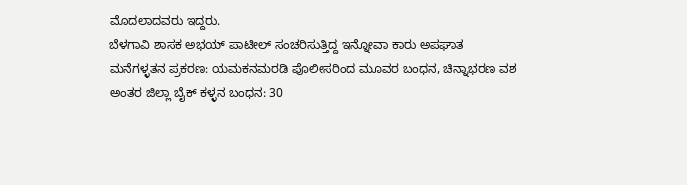ಮೊದಲಾದವರು ಇದ್ದರು.
ಬೆಳಗಾವಿ ಶಾಸಕ ಅಭಯ್ ಪಾಟೀಲ್ ಸಂಚರಿಸುತ್ತಿದ್ದ ಇನ್ನೋವಾ ಕಾರು ಅಪಘಾತ
ಮನೆಗಳ್ಳತನ ಪ್ರಕರಣ: ಯಮಕನಮರಡಿ ಪೊಲೀಸರಿಂದ ಮೂವರ ಬಂಧನ, ಚಿನ್ನಾಭರಣ ವಶ
ಅಂತರ ಜಿಲ್ಲಾ ಬೈಕ್ ಕಳ್ಳನ ಬಂಧನ: 30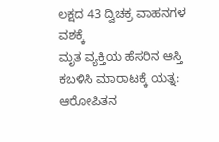ಲಕ್ಷದ 43 ದ್ವಿಚಕ್ರ ವಾಹನಗಳ ವಶಕ್ಕೆ
ಮೃತ ವ್ಯಕ್ತಿಯ ಹೆಸರಿನ ಆಸ್ತಿ ಕಬಳಿಸಿ ಮಾರಾಟಕ್ಕೆ ಯತ್ನ: ಆರೋಪಿತನ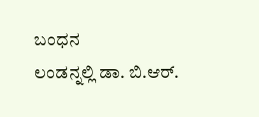ಬಂಧನ
ಲಂಡನ್ನಲ್ಲಿ ಡಾ. ಬಿ.ಆರ್.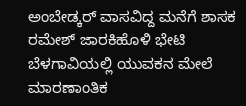ಅಂಬೇಡ್ಕರ್ ವಾಸವಿದ್ದ ಮನೆಗೆ ಶಾಸಕ ರಮೇಶ್ ಜಾರಕಿಹೊಳಿ ಭೇಟಿ
ಬೆಳಗಾವಿಯಲ್ಲಿ ಯುವಕನ ಮೇಲೆ ಮಾರಣಾಂತಿಕ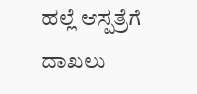ಹಲ್ಲೆ ಆಸ್ಪತ್ರೆಗೆ ದಾಖಲು